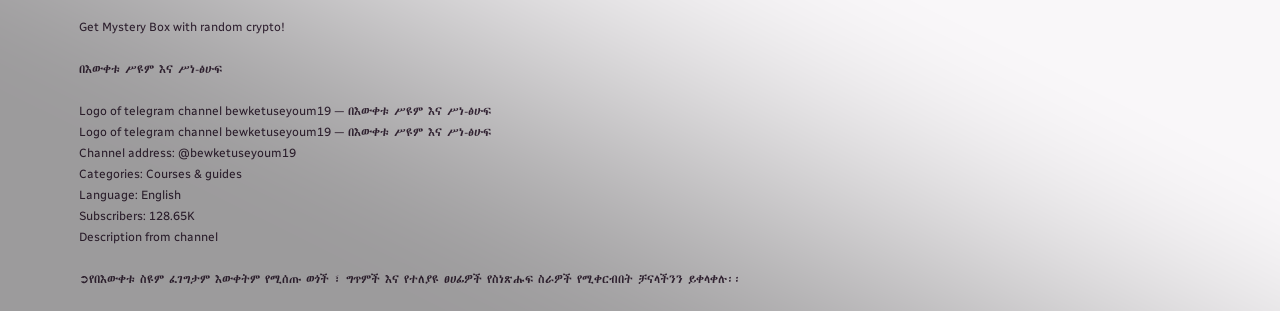Get Mystery Box with random crypto!

በእውቀቱ ሥዩም እና ሥነ-ፅሁፍ

Logo of telegram channel bewketuseyoum19 — በእውቀቱ ሥዩም እና ሥነ-ፅሁፍ
Logo of telegram channel bewketuseyoum19 — በእውቀቱ ሥዩም እና ሥነ-ፅሁፍ
Channel address: @bewketuseyoum19
Categories: Courses & guides
Language: English
Subscribers: 128.65K
Description from channel

➲የበእውቀቱ ስዩም ፈገግታም እውቀትም የሚሰጡ ወጎች ፣ ግጥምች እና የተለያዩ ፀሀፊዎች የስነጽሑፍ ስራዎች የሚቀርብበት ቻናላችንን ይቀላቀሉ፡፡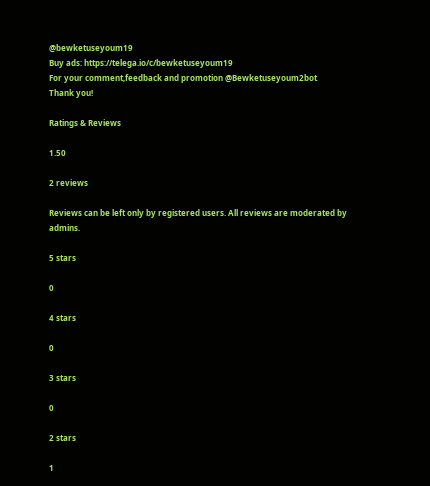@bewketuseyoum19
Buy ads: https://telega.io/c/bewketuseyoum19
For your comment,feedback and promotion @Bewketuseyoum2bot
Thank you!

Ratings & Reviews

1.50

2 reviews

Reviews can be left only by registered users. All reviews are moderated by admins.

5 stars

0

4 stars

0

3 stars

0

2 stars

1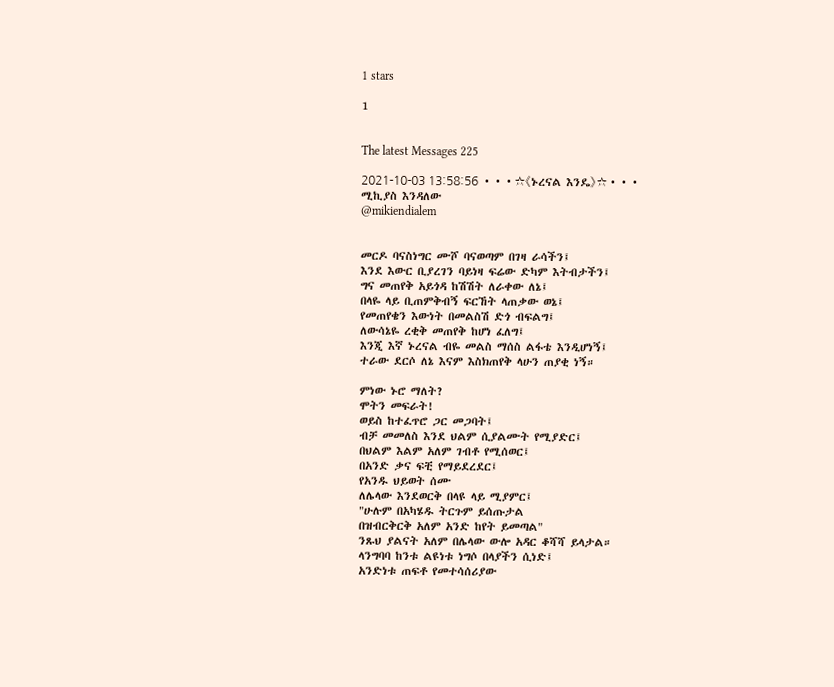1 stars

1


The latest Messages 225

2021-10-03 13:58:56 •••☆《ኑረናል እንዴ》☆•••
ሚኪያስ እንዳለው
@mikiendialem


መርዶ ባናስነግር ሙሾ ባናወጣም በገዛ ራሳችን፤
እንደ እውር ቢያረገን ባይነዛ ፍሬው ድካም እትብታችን፤
ግና መጠየቅ አይጎዳ ከሽሽት ለራቀው ለኔ፤
በላዬ ላይ ቢጠምቅብኝ ፍርኸት ላጠቃው ወኔ፤
የመጠየቄን እውነት በመልስሽ ድጎ ብፍልግ፤
ለውሳኔዬ ረቂቅ መጠየቅ ከሆነ ፈለግ፤
እንጂ እኛ ኑረናል ብዬ መልስ ማሰስ ልፋቴ እንዲሆነኝ፤
ተራው ደርሶ ለኔ እናም እስክጠየቅ ላሁን ጠያቂ ነኝ።

ምነው ኑሮ ማለት?
ሞትን መፍራት!
ወይስ ከተፈጥሮ ጋር መጋባት፤
ብቻ መመለስ እንደ ህልም ሲያልሙት የሚያድር፤
በህልም እልም አለም ገብቶ የሚሰወር፤
በአንድ ቃና ፍቺ የማይደረደር፤
የአንዱ ህይወት ሰሙ
ለሌላው እንደወርቅ በላዩ ላይ ሚያምር፤
"ሁሉም በአካሄዱ ትርጉም ይሰጡታል
በዝብርቅርቅ አለም አንድ ከየት ይመጣል"
ንጹህ ያልናት አለም በሌላው ውሎ አዳር ቆሻሻ ይላታል።
ላንግባባ ከንቱ ልዩነቱ ነግሶ በላያችን ሲነድ፤
አንድነቱ ጠፍቶ የመተሳሰሪያው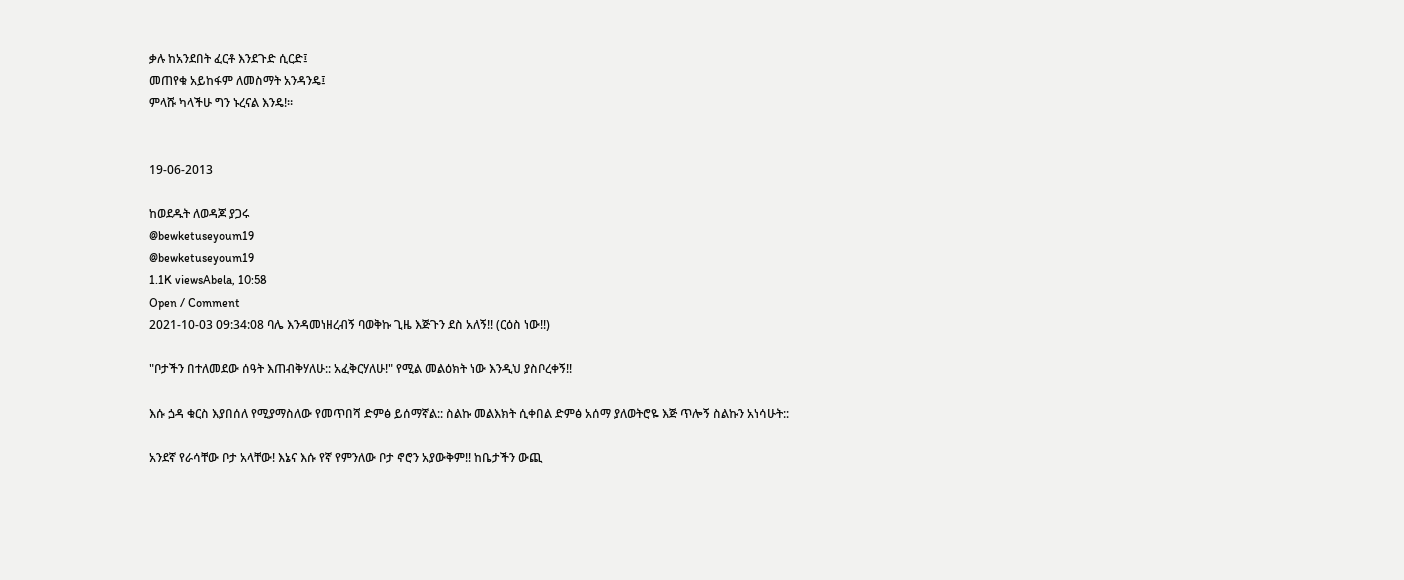ቃሉ ከአንደበት ፈርቶ እንደጉድ ሲርድ፤
መጠየቁ አይከፋም ለመስማት አንዳንዴ፤
ምላሹ ካላችሁ ግን ኑረናል እንዴ!።


19-06-2013

ከወደዱት ለወዳጆ ያጋሩ
@bewketuseyoum19
@bewketuseyoum19
1.1K viewsAbela, 10:58
Open / Comment
2021-10-03 09:34:08 ባሌ እንዳመነዘረብኝ ባወቅኩ ጊዜ እጅጉን ደስ አለኝ!! (ርዕስ ነው!!)

"ቦታችን በተለመደው ሰዓት እጠብቅሃለሁ:: አፈቅርሃለሁ!" የሚል መልዕክት ነው እንዲህ ያስቦረቀኝ!!

እሱ ጏዳ ቁርስ እያበሰለ የሚያማስለው የመጥበሻ ድምፅ ይሰማኛል:: ስልኩ መልእክት ሲቀበል ድምፅ አሰማ ያለወትሮዬ እጅ ጥሎኝ ስልኩን አነሳሁት::

አንደኛ የራሳቸው ቦታ አላቸው! እኔና እሱ የኛ የምንለው ቦታ ኖሮን አያውቅም!! ከቤታችን ውጪ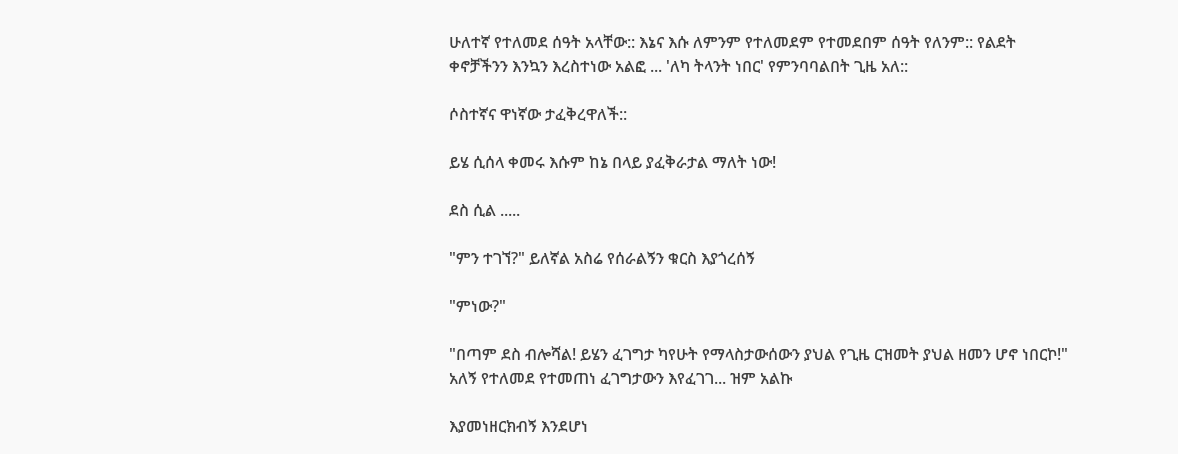ሁለተኛ የተለመደ ሰዓት አላቸው:: እኔና እሱ ለምንም የተለመደም የተመደበም ሰዓት የለንም:: የልደት ቀኖቻችንን እንኳን እረስተነው አልፎ ... 'ለካ ትላንት ነበር' የምንባባልበት ጊዜ አለ::

ሶስተኛና ዋነኛው ታፈቅረዋለች::

ይሄ ሲሰላ ቀመሩ እሱም ከኔ በላይ ያፈቅራታል ማለት ነው!

ደስ ሲል .....

"ምን ተገኘ?" ይለኛል አስሬ የሰራልኝን ቁርስ እያጎረሰኝ

"ምነው?"

"በጣም ደስ ብሎሻል! ይሄን ፈገግታ ካየሁት የማላስታውሰውን ያህል የጊዜ ርዝመት ያህል ዘመን ሆኖ ነበርኮ!" አለኝ የተለመደ የተመጠነ ፈገግታውን እየፈገገ... ዝም አልኩ

እያመነዘርክብኝ እንደሆነ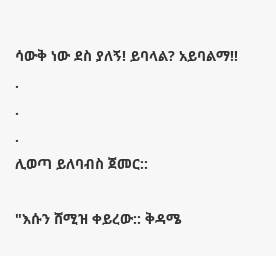ሳውቅ ነው ደስ ያለኝ! ይባላል? አይባልማ!!
.
.
.
ሊወጣ ይለባብስ ጀመር::

"እሱን ሸሚዝ ቀይረው:: ቅዳሜ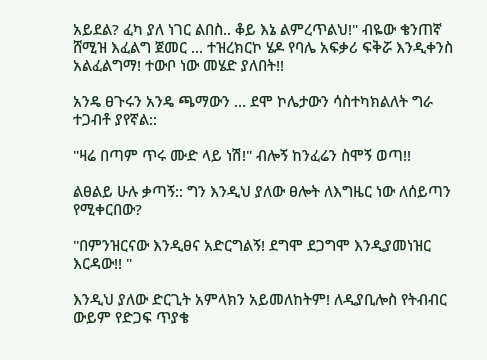አይደል? ፈካ ያለ ነገር ልበስ.. ቆይ እኔ ልምረጥልህ!" ብዬው ቄንጠኛ ሸሚዝ እፈልግ ጀመር ... ተዝረክርኮ ሄዶ የባሌ አፍቃሪ ፍቅሯ እንዲቀንስ አልፈልግማ! ተውቦ ነው መሄድ ያለበት!!

አንዴ ፀጉሩን አንዴ ጫማውን ... ደሞ ኮሌታውን ሳስተካክልለት ግራ ተጋብቶ ያየኛል::

"ዛሬ በጣም ጥሩ ሙድ ላይ ነሽ!" ብሎኝ ከንፈሬን ስሞኝ ወጣ!!

ልፀልይ ሁሉ ቃጣኝ:: ግን እንዲህ ያለው ፀሎት ለእግዜር ነው ለሰይጣን የሚቀርበው?

"በምንዝርናው እንዲፀና አድርግልኝ! ደግሞ ደጋግሞ እንዲያመነዝር እርዳው!! "

እንዲህ ያለው ድርጊት አምላክን አይመለከትም! ለዲያቢሎስ የትብብር ውይም የድጋፍ ጥያቄ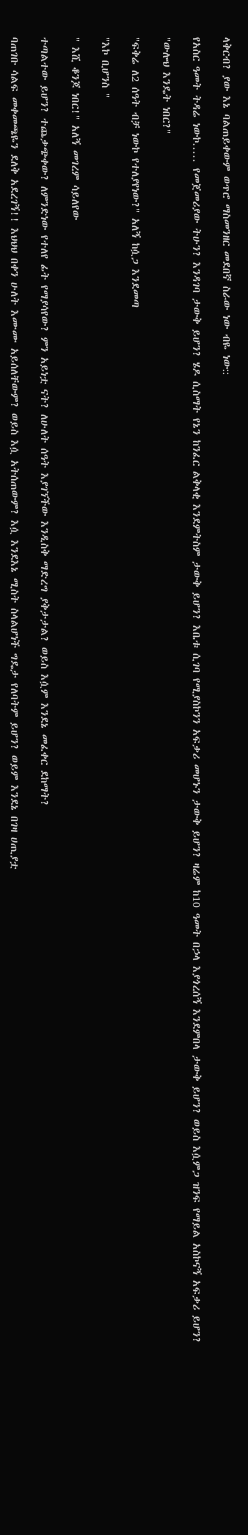ላቅርብ? ያው እኔ ባልጠይቀውም ወጥሮ ማስመንዘር መደበኛ ስራው ነው ብዬ ነው::

የአስር ዓመት ትዳሬ ነውኮ..... የመጀመሪያው ትሁን? እንዳገባ ታውቅ ይሆን? ሄዶ ሲስማት የኔን ከንፈር ልቅላቂ እንደምትስም ታውቅ ይሆን? እቤቱ ሲገባ የሚያስኮንን አፍቃሪ መሆኑን ታውቅ ይሆን? ዛሬም ከ10 ዓመት በኃላ እያጎረሰኝ እንደምበላ ታውቅ ይሆን? ወይስ እሷምጋ ዝንፍ የማይል አስኮናኝ አፍቃሪ ይሆን?

"ውሎህ እንዴት ነበር?"

"ፍቅሬ ለ2 ሰዓት ብቻ ነውኮ የተለያየነው?" አለኝ ከሷጋ እንደመጣ

"እኮ ቢሆንስ "

" እሺ ቆንጆ ነበር!" አለኝ መገረም ሳይለየው

ተጣልተው ይሆን? ተጨቃጭቀው? ለምንድነው የተለየ ፊት የማያሳየው? ምን አይነቷ ናት? ለሁለት ሰዓት እያገኘችው እንዲስቅ ማድረግ ያቅታታል? ወይስ እሷም እንደኔ መፈቀር ደከማት?

ባጠገቡ ሳልፍ መቀመጫዬን ደለቅ አደረገኝ!! እህህህ በቀን ሁለት እሙሙ አይሰለቸውም? ወይስ እሷ አትሰጠውም? እሷ እንደእኔ ሚስት ስላልሆነች ግዴታ የለባትም ይሆን? ወይም እንደኔ በገዛ ሀጢያቷ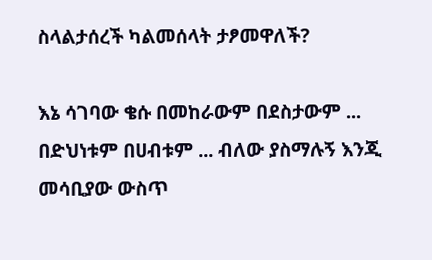ስላልታሰረች ካልመሰላት ታፆመዋለች?

እኔ ሳገባው ቄሱ በመከራውም በደስታውም ... በድህነቱም በሀብቱም ... ብለው ያስማሉኝ እንጂ መሳቢያው ውስጥ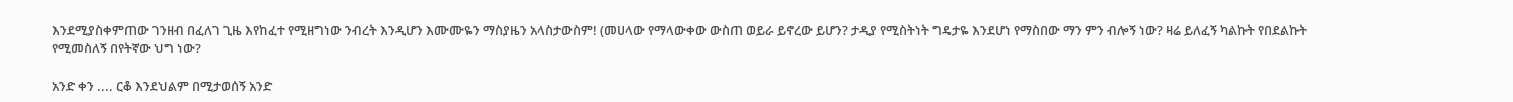እንደሚያስቀምጠው ገንዘብ በፈለገ ጊዜ እየከፈተ የሚዘግነው ንብረት እንዲሆን እሙሙዬን ማስያዜን አላስታውስም! (መሀላው የማላውቀው ውስጠ ወይራ ይኖረው ይሆን? ታዲያ የሚስትነት ግዴታዬ እንደሆነ የማስበው ማን ምን ብሎኝ ነው? ዛሬ ይለፈኝ ካልኩት የበደልኩት የሚመስለኝ በየትኛው ህግ ነው?

አንድ ቀን .... ርቆ እንደህልም በሚታወሰኝ አንድ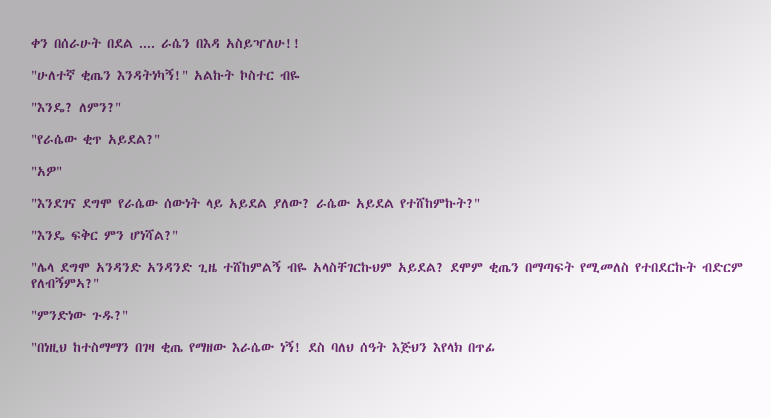ቀን በሰራሁት በደል .... ራሴን በእዳ አስይዣለሁ!!

"ሁለተኛ ቂጤን እንዳትነካኝ!" አልኩት ኮስተር ብዬ

"እንዴ? ለምን?"

"የራሴው ቂጥ አይደል?"

"አዎ"

"እንደገና ደግሞ የራሴው ሰውነት ላይ አይደል ያለው? ራሴው አይደል የተሸከምኩት?"

"እንዴ ፍቅር ምን ሆነሻል?"

"ሌላ ደግሞ አንዳንድ አንዳንድ ጊዜ ተሸከምልኝ ብዬ አላስቸገርኩህም አይደል? ደሞም ቂጤን በማጣፍት የሚመለስ የተበደርኩት ብድርም የለብኝምኣ?"

"ምንድነው ጉዱ?"

"በነዚህ ከተስማማን በገዛ ቂጤ የማዘው እራሴው ነኝ! ደስ ባለህ ሰዓት እጅህን እየላክ በጥፊ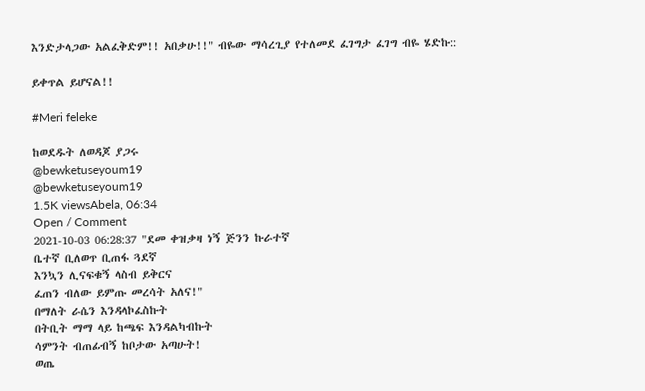እንድታላጋው አልፈቅድም!! አበቃሁ!!" ብዬው ማሳረጊያ የተለመደ ፈገግታ ፈገግ ብዬ ሄድኩ::

ይቀጥል ይሆናል!!

#Meri feleke

ከወደዱት ለወዳጆ ያጋሩ
@bewketuseyoum19
@bewketuseyoum19
1.5K viewsAbela, 06:34
Open / Comment
2021-10-03 06:28:37 "ደመ ቀዝቃዛ ነኝ ጅንን ኩራተኛ
ቤተኛ ቢለወጥ ቢጠፋ ጓደኛ
እንኳን ሊናፍቁኝ ላስብ ይቅርና
ፈጠን ብለው ይምጡ መረሳት አለና!"
በማለት ራሴን እንዳላኮፈስኩት
በትቢት ማማ ላይ ከጫፍ እንዳልካብኩት
ሳምንት ብጠፊብኝ ከቦታው አጣሁት!
ወጤ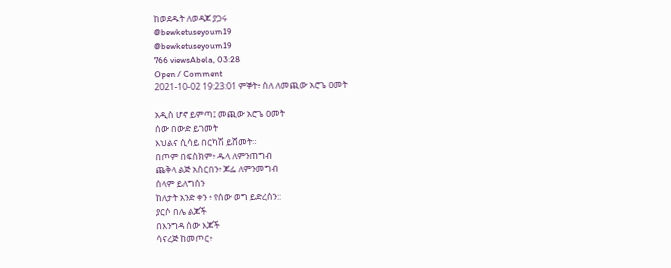ከወደዱት ለወዳጆ ያጋሩ
@bewketuseyoum19
@bewketuseyoum19
766 viewsAbela, 03:28
Open / Comment
2021-10-02 19:23:01 ምኞት፥ ስለ ለመጪው አሮጌ ዐመት

አዲስ ሆኖ ይምጣ፤ መጪው አሮጌ ዐመት
ሰው በውድ ይገመት
እህልና ሲሳይ በርካሽ ይሸመት።
በጦም በፍስክም፥ ዱላ ለምንጠግብ
ጨቅላ ልጅ አስርበን፥ ጆፌ ለምንመግብ
ሰላም ይለግሰን
ከለታት አንድ ቀን ፥ የሰው ወግ ይድረሰን::
ያርሶ በሌ ልጆች
በእንግዳ ሰው እጆች
ሳናረጅ ከመጦር፥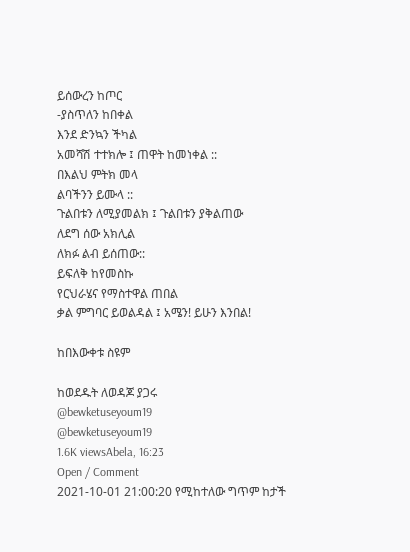ይሰውረን ከጦር
-ያስጥለን ከበቀል
እንደ ድንኳን ችካል
አመሻሽ ተተክሎ ፤ ጠዋት ከመነቀል ::
በእልህ ምትክ መላ
ልባችንን ይሙላ ::
ጉልበቱን ለሚያመልክ ፤ ጉልበቱን ያቅልጠው
ለደግ ሰው አክሊል
ለክፉ ልብ ይሰጠው::
ይፍለቅ ከየመስኩ
የርህራሄና የማስተዋል ጠበል
ቃል ምግባር ይወልዳል ፤ አሜን! ይሁን እንበል!

ከበእውቀቱ ስዩም

ከወደዱት ለወዳጆ ያጋሩ
@bewketuseyoum19
@bewketuseyoum19
1.6K viewsAbela, 16:23
Open / Comment
2021-10-01 21:00:20 የሚከተለው ግጥም ከታች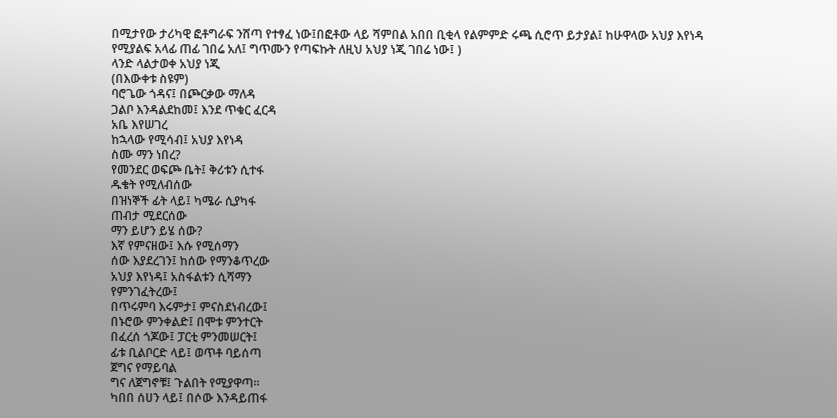በሚታየው ታሪካዊ ፎቶግራፍ ንሸጣ የተፃፈ ነው፤በፎቶው ላይ ሻምበል አበበ ቢቂላ የልምምድ ሩጫ ሲሮጥ ይታያል፤ ከሁዋላው አህያ እየነዳ የሚያልፍ አላፊ ጠፊ ገበሬ አለ፤ ግጥሙን የጣፍኩት ለዚህ አህያ ነጂ ገበሬ ነው፤ )
ላንድ ላልታወቀ አህያ ነጂ
(በእውቀቱ ስዩም)
ባሮጌው ጎዳና፤ በጮርቃው ማለዳ
ጋልቦ እንዳልደከመ፤ እንደ ጥቁር ፈርዳ
አቤ እየሠገረ
ከኋላው የሚሳብ፤ አህያ እየነዳ
ስሙ ማን ነበረ?
የመንደር ወፍጮ ቤት፤ ቅሪቱን ሲተፋ
ዱቄት የሚለብሰው
በዝነኞች ፊት ላይ፤ ካሜራ ሲያካፋ
ጠብታ ሚደርሰው
ማን ይሆን ይሄ ሰው?
እኛ የምናዘው፤ እሱ የሚሰማን
ሰው እያደረገን፤ ከሰው የማንቆጥረው
አህያ እየነዳ፤ አስፋልቱን ሲሻማን
የምንገፈትረው፤
በጥሩምባ እሩምታ፤ ምናስደነብረው፤
በኑሮው ምንቀልድ፤ በሞቱ ምንተርት
በፈረሰ ጎጆው፤ ፓርቲ ምንመሠርት፤
ፊቱ ቢልቦርድ ላይ፤ ወጥቶ ባይሰጣ
ጀግና የማይባል
ግና ለጀግኖቹ፤ ጉልበት የሚያዋጣ፡፡
ካበበ ሰሀን ላይ፤ በሶው እንዳይጠፋ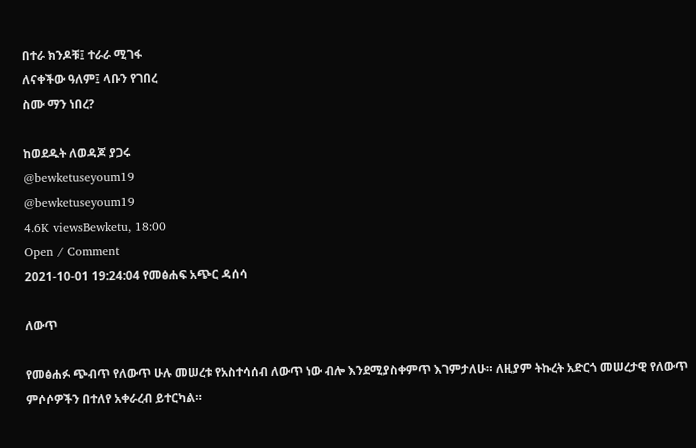በተራ ክንዶቹ፤ ተራራ ሚገፋ
ለናቀችው ዓለም፤ ላቡን የገበረ
ስሙ ማን ነበረ?

ከወደዱት ለወዳጆ ያጋሩ
@bewketuseyoum19
@bewketuseyoum19
4.6K viewsBewketu, 18:00
Open / Comment
2021-10-01 19:24:04 የመፅሐፍ አጭር ዳሰሳ

ለውጥ

የመፅሐፉ ጭብጥ የለውጥ ሁሉ መሠረቱ የአስተሳሰብ ለውጥ ነው ብሎ እንደሚያስቀምጥ እገምታለሁ። ለዚያም ትኩረት አድርጎ መሠረታዊ የለውጥ ምሶሶዎችን በተለየ አቀራረብ ይተርካል።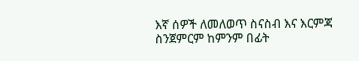እኛ ሰዎች ለመለወጥ ስናስብ እና እርምጃ ስንጀምርም ከምንም በፊት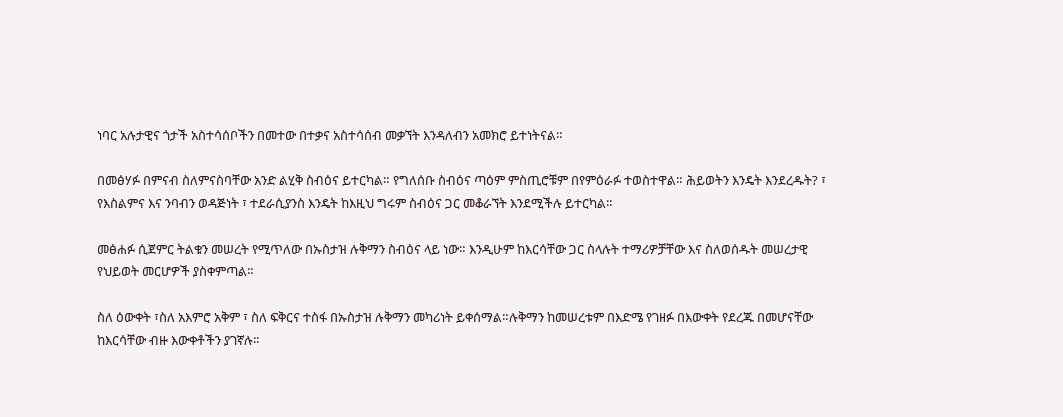ነባር አሉታዊና ጎታች አስተሳሰቦችን በመተው በተቃና አስተሳሰብ መቃኘት እንዳለብን አመክሮ ይተነትናል።

በመፅሃፉ በምናብ ስለምናስባቸው አንድ ልሂቅ ስብዕና ይተርካል። የግለሰቡ ስብዕና ጣዕም ምስጢሮቹም በየምዕራፉ ተወስተዋል። ሕይወትን እንዴት እንደረዱት? ፣ የእስልምና እና ንባብን ወዳጅነት ፣ ተደራሲያንስ እንዴት ከእዚህ ግሩም ስብዕና ጋር መቆራኘት እንደሚችሉ ይተርካል።

መፅሐፉ ሲጀምር ትልቁን መሠረት የሚጥለው በኡስታዝ ሉቅማን ስብዕና ላይ ነው። እንዲሁም ከእርሳቸው ጋር ስላሉት ተማሪዎቻቸው እና ስለወሰዱት መሠረታዊ የህይወት መርሆዎች ያስቀምጣል።

ስለ ዕውቀት ፣ስለ አእምሮ አቅም ፣ ስለ ፍቅርና ተስፋ በኡስታዝ ሉቅማን መካሪነት ይቀሰማል።ሉቅማን ከመሠረቱም በእድሜ የገዘፉ በእውቀት የደረጁ በመሆናቸው ከእርሳቸው ብዙ እውቀቶችን ያገኛሉ።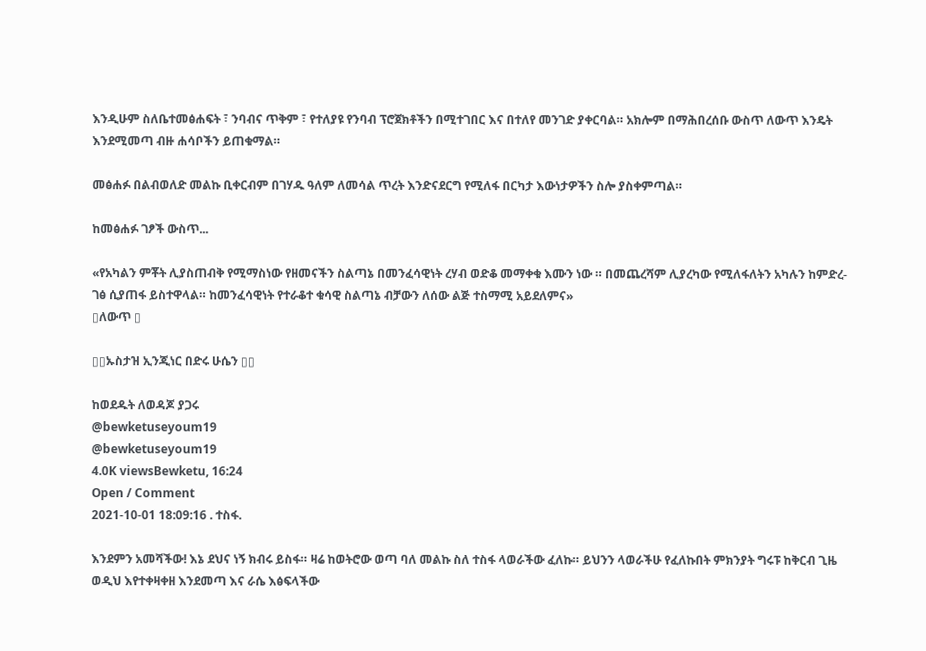እንዲሁም ስለቤተመፅሐፍት ፣ ንባብና ጥቅም ፣ የተለያዩ የንባብ ፕሮጀክቶችን በሚተገበር እና በተለየ መንገድ ያቀርባል። አክሎም በማሕበረሰቡ ውስጥ ለውጥ እንዴት እንደሚመጣ ብዙ ሐሳቦችን ይጠቁማል።

መፅሐፉ በልብወለድ መልኩ ቢቀርብም በገሃዱ ዓለም ለመሳል ጥረት እንድናደርግ የሚለፋ በርካታ እውነታዎችን ስሎ ያስቀምጣል።

ከመፅሐፉ ገፆች ውስጥ...

«የአካልን ምቾት ሊያስጠብቅ የሚማስነው የዘመናችን ስልጣኔ በመንፈሳዊነት ረሃብ ወድቆ መማቀቁ እሙን ነው ። በመጨረሻም ሊያረካው የሚለፋለትን አካሉን ከምድረ-ገፅ ሲያጠፋ ይስተዋላል። ከመንፈሳዊነት የተራቆተ ቁሳዊ ስልጣኔ ብቻውን ለሰው ልጅ ተስማሚ አይደለምና»
▯ለውጥ ▯

▯▯ኡስታዝ ኢንጂነር በድሩ ሁሴን ▯▯

ከወደዱት ለወዳጆ ያጋሩ
@bewketuseyoum19
@bewketuseyoum19
4.0K viewsBewketu, 16:24
Open / Comment
2021-10-01 18:09:16 . ተስፋ.

እንደምን አመሻችው! እኔ ደህና ነኝ ክብሩ ይስፋ። ዛሬ ከወትሮው ወጣ ባለ መልኩ ስለ ተስፋ ላወራችው ፈለኩ። ይህንን ላወራችሁ የፈለኩበት ምክንያት ግሩፑ ከቅርብ ጊዜ ወዲህ እየተቀዛቀዘ እንደመጣ እና ራሴ እፅፍላችው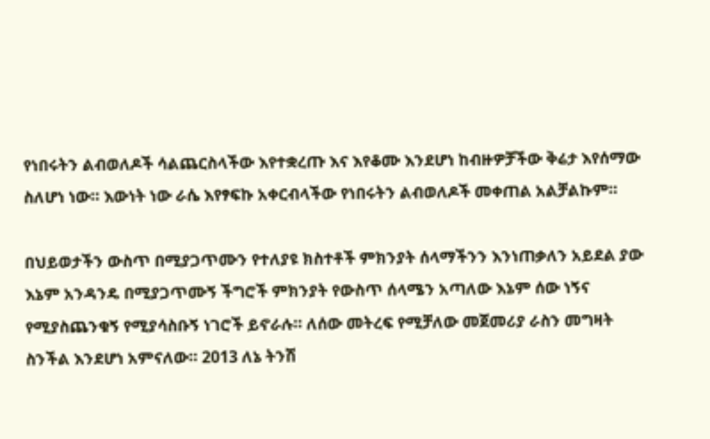የነበሩትን ልብወለዶች ሳልጨርስላችው እየተቋረጡ እና እየቆሙ እንደሆነ ከብዙዎቻችው ቅሬታ እየሰማው ስለሆነ ነው። እውነት ነው ራሴ እየፃፍኩ አቀርብላችው የነበሩትን ልብወለዶች መቀጠል አልቻልኩም።

በህይወታችን ውስጥ በሚያጋጥሙን የተለያዩ ክስተቶች ምክንያት ሰላማችንን እንነጠቃለን አይደል ያው እኔም አንዳንዴ በሚያጋጥሙኝ ችግሮች ምክንያት የውስጥ ሰላሜን አጣለው እኔም ሰው ነኝና የሚያስጨንቁኝ የሚያሳስቡኝ ነገሮች ይኖራሉ። ለሰው መትረፍ የሚቻለው መጀመሪያ ራስን መግዛት ስንችል እንደሆነ አምናለው። 2013 ለኔ ትንሽ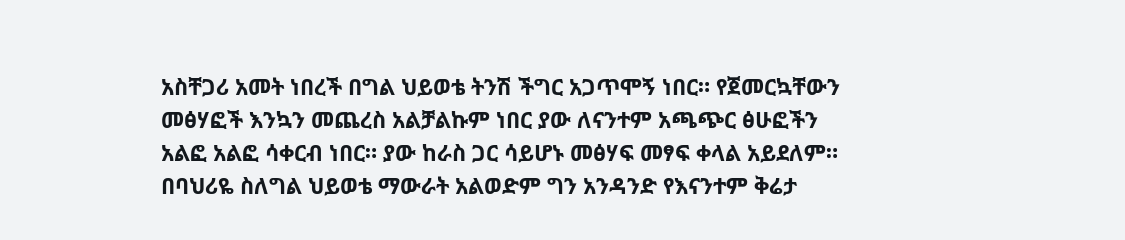አስቸጋሪ አመት ነበረች በግል ህይወቴ ትንሽ ችግር አጋጥሞኝ ነበር። የጀመርኳቸውን መፅሃፎች እንኳን መጨረስ አልቻልኩም ነበር ያው ለናንተም አጫጭር ፅሁፎችን አልፎ አልፎ ሳቀርብ ነበር። ያው ከራስ ጋር ሳይሆኑ መፅሃፍ መፃፍ ቀላል አይደለም።
በባህሪዬ ስለግል ህይወቴ ማውራት አልወድም ግን አንዳንድ የእናንተም ቅሬታ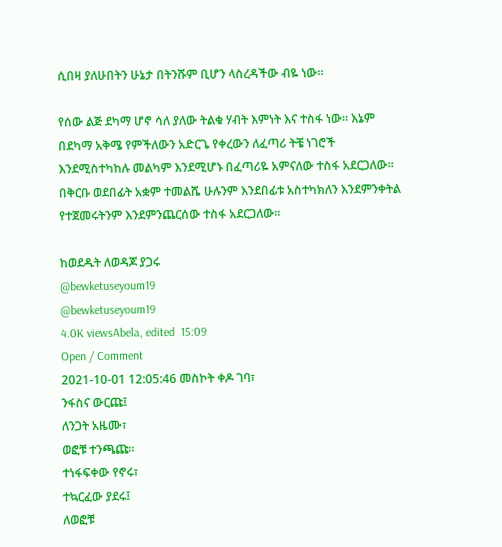ሲበዛ ያለሁበትን ሁኔታ በትንሹም ቢሆን ላስረዳችው ብዬ ነው።

የሰው ልጅ ደካማ ሆኖ ሳለ ያለው ትልቁ ሃብት እምነት እና ተስፋ ነው። እኔም በደካማ አቅሜ የምችለውን አድርጌ የቀረውን ለፈጣሪ ትቼ ነገሮች እንደሚስተካከሉ መልካም እንደሚሆኑ በፈጣሪዬ አምናለው ተስፋ አደርጋለው። በቅርቡ ወደበፊት አቋም ተመልሼ ሁሉንም እንደበፊቱ አስተካክለን እንደምንቀትል የተጀመሩትንም እንደምንጨርሰው ተስፋ አደርጋለው።

ከወደዱት ለወዳጆ ያጋሩ
@bewketuseyoum19
@bewketuseyoum19
4.0K viewsAbela, edited  15:09
Open / Comment
2021-10-01 12:05:46 መስኮት ቀዶ ገባ፣
ንፋስና ውርጩ፤
ለንጋት አዜሙ፣
ወፎቹ ተንጫጩ፡፡
ተነፋፍቀው የኖሩ፣
ተኳርፈው ያደሩ፤
ለወፎቹ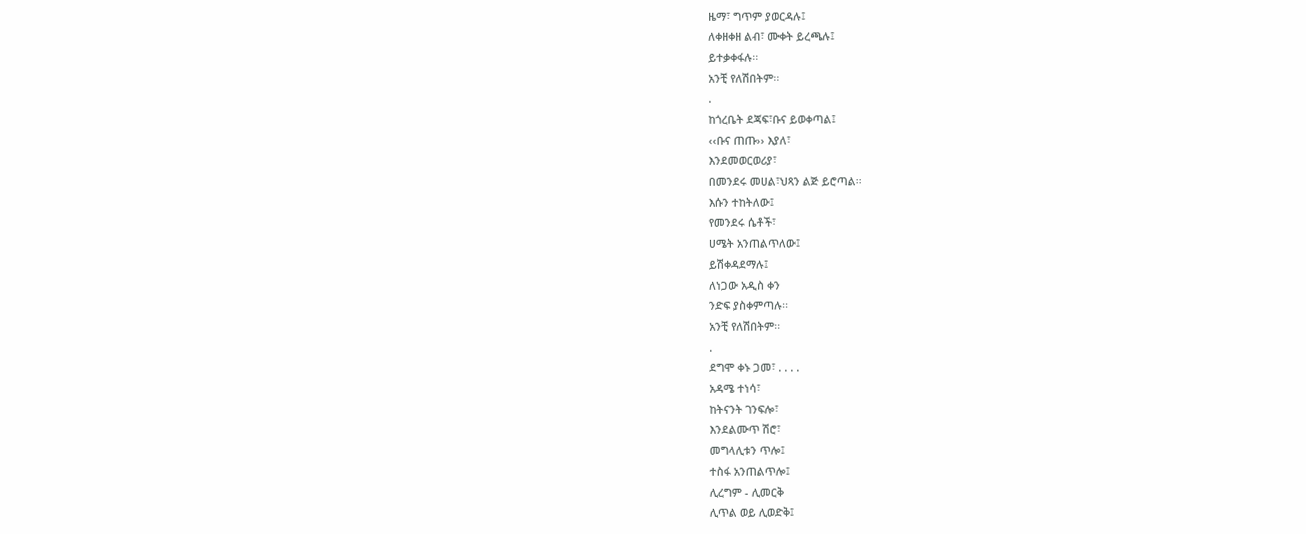ዜማ፣ ግጥም ያወርዳሉ፤
ለቀዘቀዘ ልብ፣ ሙቀት ይረጫሉ፤
ይተቃቀፋሉ፡፡
አንቺ የለሽበትም፡፡
.
ከጎረቤት ደጃፍ፣ቡና ይወቀጣል፤
‹‹ቡና ጠጡ›› እያለ፣
እንደመወርወሪያ፣
በመንደሩ መሀል፣ህጻን ልጅ ይሮጣል፡፡
እሱን ተከትለው፤
የመንደሩ ሴቶች፣
ሀሜት አንጠልጥለው፤
ይሽቀዳደማሉ፤
ለነጋው አዲስ ቀን
ንድፍ ያስቀምጣሉ፡፡
አንቺ የለሽበትም፡፡
.
ደግሞ ቀኑ ጋመ፣ . . . .
አዳሜ ተነሳ፣
ከትናንት ገንፍሎ፣
እንደልሙጥ ሽሮ፣
መግላሊቱን ጥሎ፤
ተስፋ አንጠልጥሎ፤
ሊረግም - ሊመርቅ
ሊጥል ወይ ሊወድቅ፤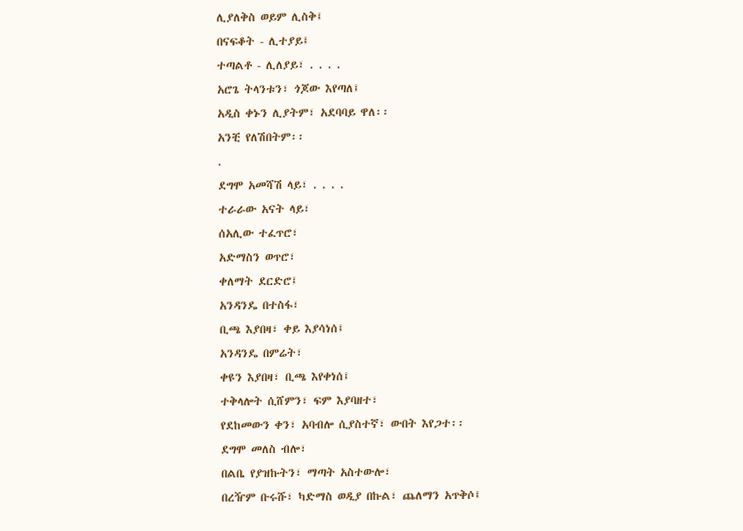ሊያለቅስ ወይም ሊስቅ፤
በናፍቆት - ሊተያይ፤
ተጣልቶ - ሊለያይ፣ . . . .
አሮጌ ትላንቱን፣ ጎጆው እየጣለ፤
አዲስ ቀኑን ሊያትም፣ አደባባይ ዋለ፡፡
አንቺ የለሽበትም፡፡
.
ደግሞ አመሻሽ ላይ፣ . . . .
ተራራው አናት ላይ፣
ሰአሊው ተፈጥሮ፣
አድማስን ወጥሮ፣
ቀለማት ደርድሮ፤
አንዳንዴ በተስፋ፣
ቢጫ እያበዛ፣ ቀይ እያሳነሰ፤
አንዳንዴ በምሬት፣
ቀዩን እያበዛ፣ ቢጫ እየቀነሰ፤
ተቅላሎት ሲሸምን፣ ፍም እያባዘተ፣
የደከመውን ቀን፣ አባብሎ ሲያስተኛ፣ ውበት እየጋተ፡፡
ደግሞ መለስ ብሎ፣
በልቤ የያዝኩትን፣ ማጣት አስተውሎ፣
በረዥም ቡሩሹ፣ ካድማስ ወዲያ በኩል፣ ጨለማን አጥቅሶ፤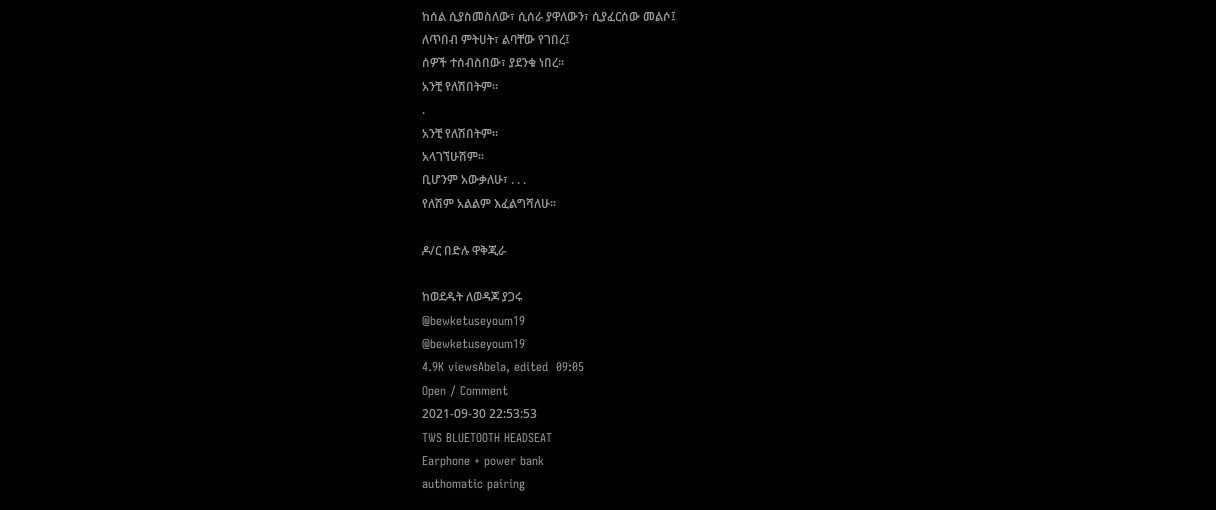ከሰል ሲያስመስለው፣ ሲሰራ ያዋለውን፣ ሲያፈርሰው መልሶ፤
ለጥበብ ምትሀት፣ ልባቸው የገበረ፤
ሰዎች ተሰብስበው፣ ያደንቁ ነበረ፡፡
አንቺ የለሽበትም፡፡
.
አንቺ የለሽበትም፡፡
አላገኘሁሽም፡፡
ቢሆንም አውቃለሁ፣ . . .
የለሽም አልልም እፈልግሻለሁ፡፡

ዶ/ር በድሉ ዋቅጂራ

ከወደዱት ለወዳጆ ያጋሩ
@bewketuseyoum19
@bewketuseyoum19
4.9K viewsAbela, edited  09:05
Open / Comment
2021-09-30 22:53:53
TWS BLUETOOTH HEADSEAT
Earphone + power bank
authomatic pairing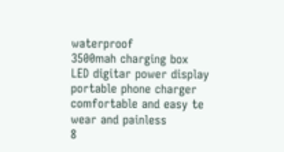waterproof
3500mah charging box
LED digitar power display
portable phone charger
comfortable and easy te wear and painless
8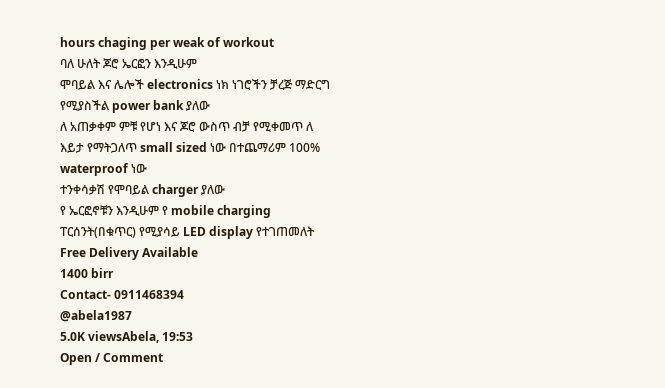hours chaging per weak of workout
ባለ ሁለት ጆሮ ኤርፎን እንዲሁም
ሞባይል እና ሌሎች electronics ነክ ነገሮችን ቻረጅ ማድርግ የሚያስችል power bank ያለው
ለ አጠቃቀም ምቹ የሆነ እና ጆሮ ውስጥ ብቻ የሚቀመጥ ለ እይታ የማትጋለጥ small sized ነው በተጨማሪም 100% waterproof ነው
ተንቀሳቃሽ የሞባይል charger ያለው
የ ኤርፎኖቹን እንዲሁም የ mobile charging ፐርሰንት(በቁጥር) የሚያሳይ LED display የተገጠመለት
Free Delivery Available
1400 birr
Contact- 0911468394
@abela1987
5.0K viewsAbela, 19:53
Open / Comment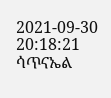2021-09-30 20:18:21 ሳጥናኤል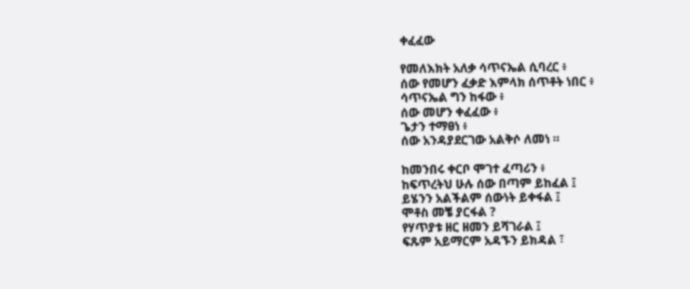ቀፈፈው

የመለእክት አለቃ ሳጥናኤል ሲባረር ፥
ሰው የመሆን ፈቃድ እምላክ ሰጥቶት ነበር ፥
ሳጥናኤል ግን ከፋው ፥
ሰው መሆን ቀፈፈው ፥
ጌታን ተማፀነ ፥
ሰው አንዳያደርገው አልቅሶ ለመነ ።

ከመንበሩ ቀርቦ ሞገተ ፈጣሪን ፥
ከፍጥረትህ ሁሉ ሰው በጣም ይከፈል ፤
ይሄንን አልችልም ሰውነት ይቀፋል ፤
ሞቶስ መቼ ያርፋል ?
የሃጥያቱ ዘር ዘመን ይሻገራል ፤
ፍጹም አይማርም አዳኙን ይክዳል ፣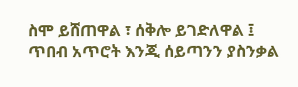ስሞ ይሸጠዋል ፣ ሰቅሎ ይገድለዋል ፤
ጥበብ አጥሮት እንጂ ሰይጣንን ያስንቃል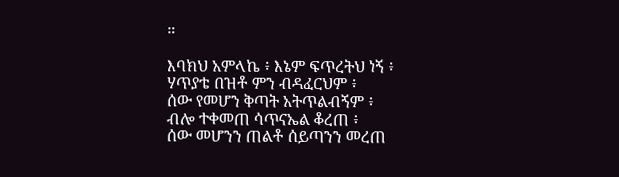።

እባክህ አምላኬ ፥ እኔም ፍጥረትህ ነኝ ፥
ሃጥያቴ በዝቶ ምን ብዳፈርህም ፥
ሰው የመሆን ቅጣት አትጥልብኝም ፥
ብሎ ተቀመጠ ሳጥናኤል ቆረጠ ፥
ሰው መሆንን ጠልቶ ሰይጣንን መረጠ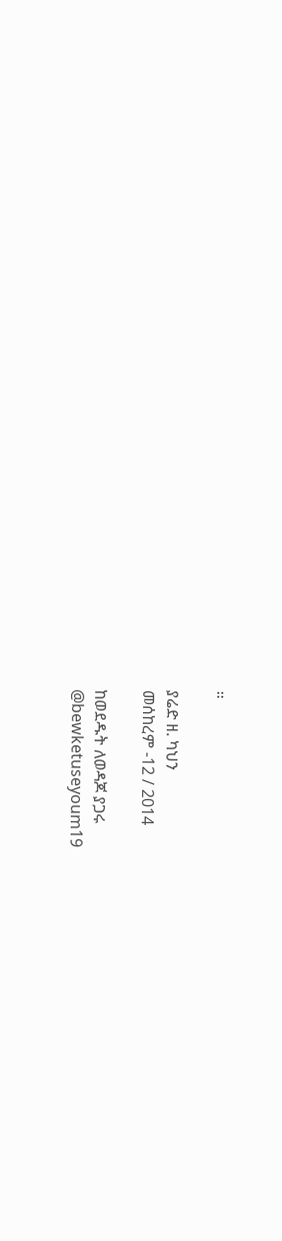።

ያሬድ ዘ. ካህን
መሰከረም -12 / 2014

ከወደዱት ለወዳጆ ያጋሩ
@bewketuseyoum19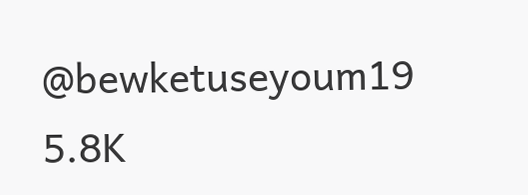@bewketuseyoum19
5.8K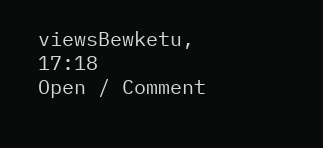viewsBewketu, 17:18
Open / Comment